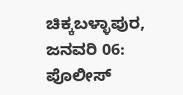ಚಿಕ್ಕಬಳ್ಳಾಪುರ, ಜನವರಿ 06: ಪೊಲೀಸ್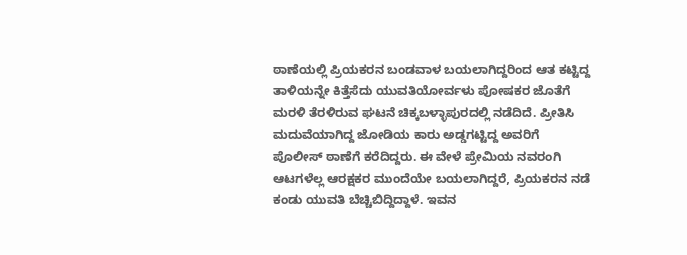ಠಾಣೆಯಲ್ಲಿ ಪ್ರಿಯಕರನ ಬಂಡವಾಳ ಬಯಲಾಗಿದ್ದರಿಂದ ಆತ ಕಟ್ಟಿದ್ದ ತಾಳಿಯನ್ನೇ ಕಿತ್ತೆಸೆದು ಯುವತಿಯೋರ್ವಳು ಪೋಷಕರ ಜೊತೆಗೆ ಮರಳಿ ತೆರಳಿರುವ ಘಟನೆ ಚಿಕ್ಕಬಳ್ಳಾಪುರದಲ್ಲಿ ನಡೆದಿದೆ. ಪ್ರೀತಿಸಿ ಮದುವೆಯಾಗಿದ್ದ ಜೋಡಿಯ ಕಾರು ಅಡ್ಡಗಟ್ಟಿದ್ದ ಅವರಿಗೆ ಪೊಲೀಸ್ ಠಾಣೆಗೆ ಕರೆದಿದ್ದರು. ಈ ವೇಳೆ ಪ್ರೇಮಿಯ ನವರಂಗಿ ಆಟಗಳೆಲ್ಲ ಆರಕ್ಷಕರ ಮುಂದೆಯೇ ಬಯಲಾಗಿದ್ದರೆ, ಪ್ರಿಯಕರನ ನಡೆ ಕಂಡು ಯುವತಿ ಬೆಚ್ಚಿಬಿದ್ದಿದ್ದಾಳೆ. ಇವನ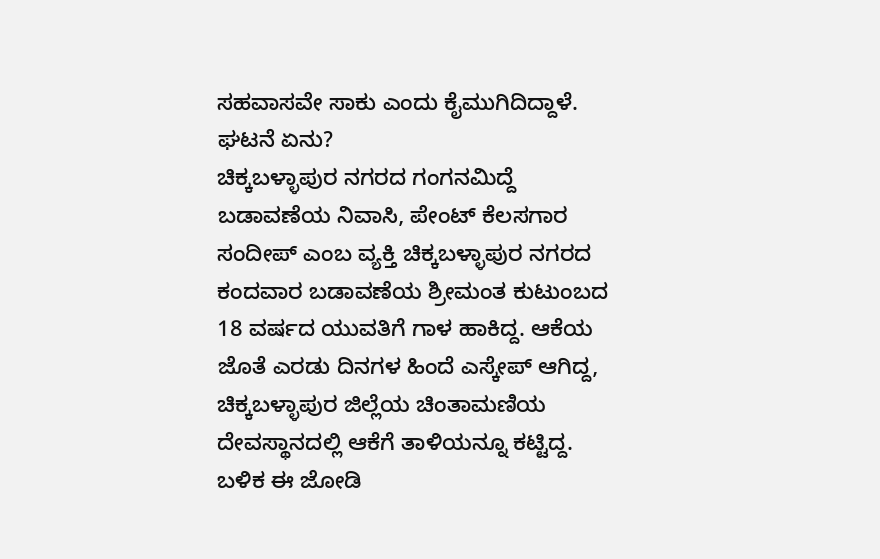ಸಹವಾಸವೇ ಸಾಕು ಎಂದು ಕೈಮುಗಿದಿದ್ದಾಳೆ.
ಘಟನೆ ಏನು?
ಚಿಕ್ಕಬಳ್ಳಾಪುರ ನಗರದ ಗಂಗನಮಿದ್ದೆ ಬಡಾವಣೆಯ ನಿವಾಸಿ, ಪೇಂಟ್ ಕೆಲಸಗಾರ ಸಂದೀಪ್ ಎಂಬ ವ್ಯಕ್ತಿ ಚಿಕ್ಕಬಳ್ಳಾಪುರ ನಗರದ ಕಂದವಾರ ಬಡಾವಣೆಯ ಶ್ರೀಮಂತ ಕುಟುಂಬದ 18 ವರ್ಷದ ಯುವತಿಗೆ ಗಾಳ ಹಾಕಿದ್ದ. ಆಕೆಯ ಜೊತೆ ಎರಡು ದಿನಗಳ ಹಿಂದೆ ಎಸ್ಕೇಪ್ ಆಗಿದ್ದ, ಚಿಕ್ಕಬಳ್ಳಾಪುರ ಜಿಲ್ಲೆಯ ಚಿಂತಾಮಣಿಯ ದೇವಸ್ಥಾನದಲ್ಲಿ ಆಕೆಗೆ ತಾಳಿಯನ್ನೂ ಕಟ್ಟಿದ್ದ. ಬಳಿಕ ಈ ಜೋಡಿ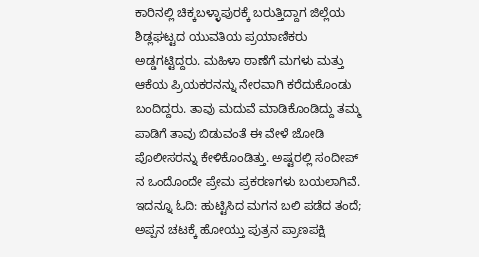ಕಾರಿನಲ್ಲಿ ಚಿಕ್ಕಬಳ್ಳಾಪುರಕ್ಕೆ ಬರುತ್ತಿದ್ದಾಗ ಜಿಲ್ಲೆಯ ಶಿಡ್ಲಘಟ್ಟದ ಯುವತಿಯ ಪ್ರಯಾಣಿಕರು ಅಡ್ಡಗಟ್ಟಿದ್ದರು. ಮಹಿಳಾ ಠಾಣೆಗೆ ಮಗಳು ಮತ್ತು ಆಕೆಯ ಪ್ರಿಯಕರನನ್ನು ನೇರವಾಗಿ ಕರೆದುಕೊಂಡು ಬಂದಿದ್ದರು. ತಾವು ಮದುವೆ ಮಾಡಿಕೊಂಡಿದ್ದು ತಮ್ಮ ಪಾಡಿಗೆ ತಾವು ಬಿಡುವಂತೆ ಈ ವೇಳೆ ಜೋಡಿ ಪೊಲೀಸರನ್ನು ಕೇಳಿಕೊಂಡಿತ್ತು. ಅಷ್ಟರಲ್ಲಿ ಸಂದೀಪ್ ನ ಒಂದೊಂದೇ ಪ್ರೇಮ ಪ್ರಕರಣಗಳು ಬಯಲಾಗಿವೆ.
ಇದನ್ನೂ ಓದಿ: ಹುಟ್ಟಿಸಿದ ಮಗನ ಬಲಿ ಪಡೆದ ತಂದೆ; ಅಪ್ಪನ ಚಟಕ್ಕೆ ಹೋಯ್ತು ಪುತ್ರನ ಪ್ರಾಣಪಕ್ಷಿ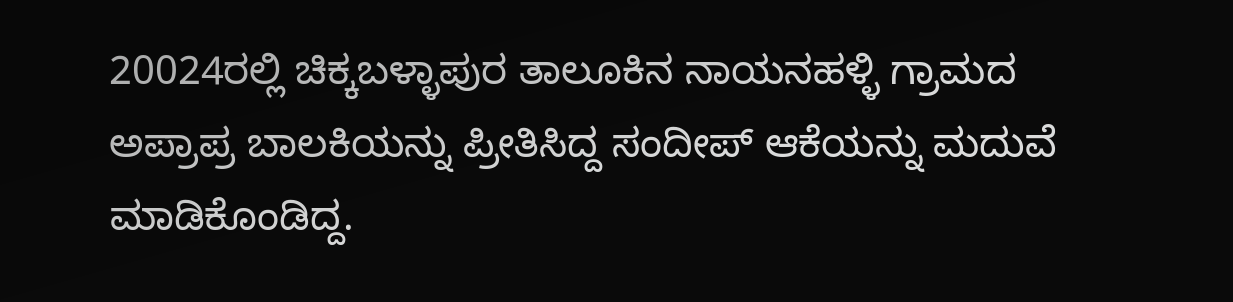20024ರಲ್ಲಿ ಚಿಕ್ಕಬಳ್ಳಾಪುರ ತಾಲೂಕಿನ ನಾಯನಹಳ್ಳಿ ಗ್ರಾಮದ ಅಪ್ರಾಪ್ರ ಬಾಲಕಿಯನ್ನು ಪ್ರೀತಿಸಿದ್ದ ಸಂದೀಪ್ ಆಕೆಯನ್ನು ಮದುವೆ ಮಾಡಿಕೊಂಡಿದ್ದ.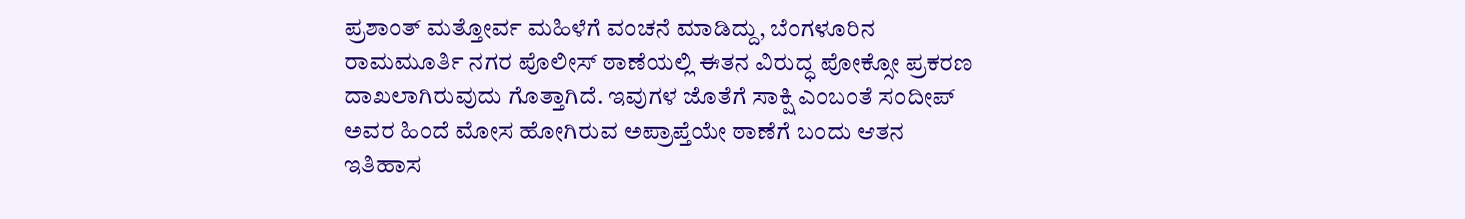ಪ್ರಶಾಂತ್ ಮತ್ತೋರ್ವ ಮಹಿಳೆಗೆ ವಂಚನೆ ಮಾಡಿದ್ದು, ಬೆಂಗಳೂರಿನ ರಾಮಮೂರ್ತಿ ನಗರ ಪೊಲೀಸ್ ಠಾಣೆಯಲ್ಲಿ ಈತನ ವಿರುದ್ಧ ಪೋಕ್ಸೋ ಪ್ರಕರಣ ದಾಖಲಾಗಿರುವುದು ಗೊತ್ತಾಗಿದೆ. ಇವುಗಳ ಜೊತೆಗೆ ಸಾಕ್ಷಿ ಎಂಬಂತೆ ಸಂದೀಪ್ ಅವರ ಹಿಂದೆ ಮೋಸ ಹೋಗಿರುವ ಅಪ್ರಾಪ್ತೆಯೇ ಠಾಣೆಗೆ ಬಂದು ಆತನ ಇತಿಹಾಸ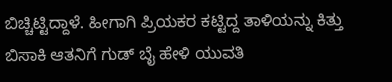ಬಿಚ್ಚಿಟ್ಟಿದ್ದಾಳೆ. ಹೀಗಾಗಿ ಪ್ರಿಯಕರ ಕಟ್ಟಿದ್ದ ತಾಳಿಯನ್ನು ಕಿತ್ತು ಬಿಸಾಕಿ ಆತನಿಗೆ ಗುಡ್ ಬೈ ಹೇಳಿ ಯುವತಿ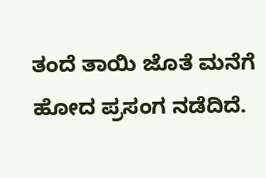ತಂದೆ ತಾಯಿ ಜೊತೆ ಮನೆಗೆ ಹೋದ ಪ್ರಸಂಗ ನಡೆದಿದೆ.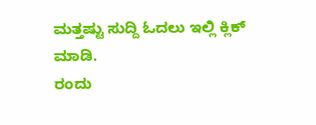ಮತ್ತಷ್ಟು ಸುದ್ದಿ ಓದಲು ಇಲ್ಲಿ ಕ್ಲಿಕ್ ಮಾಡಿ.
ರಂದು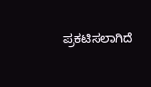ಪ್ರಕಟಿಸಲಾಗಿದೆ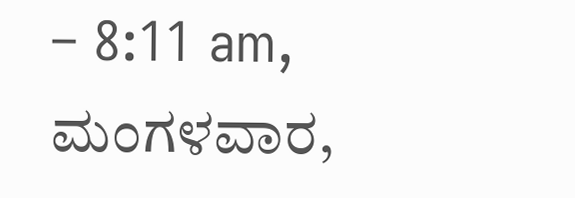– 8:11 am, ಮಂಗಳವಾರ,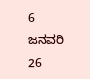6 ಜನವರಿ 26